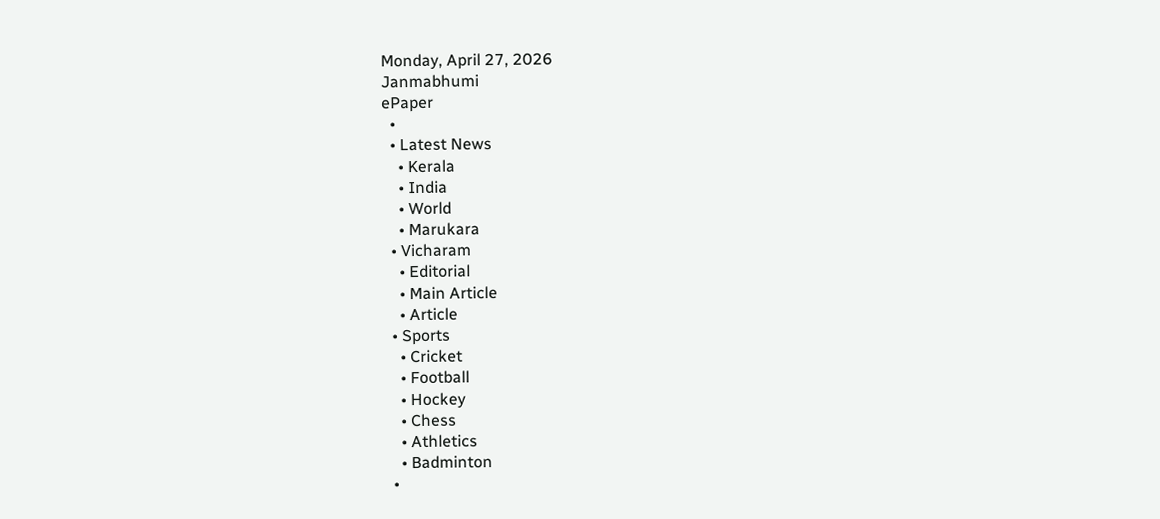Monday, April 27, 2026
Janmabhumi
ePaper
  •
  • Latest News
    • Kerala
    • India
    • World
    • Marukara
  • Vicharam
    • Editorial
    • Main Article
    • Article
  • Sports
    • Cricket
    • Football
    • Hockey
    • Chess
    • Athletics
    • Badminton
  •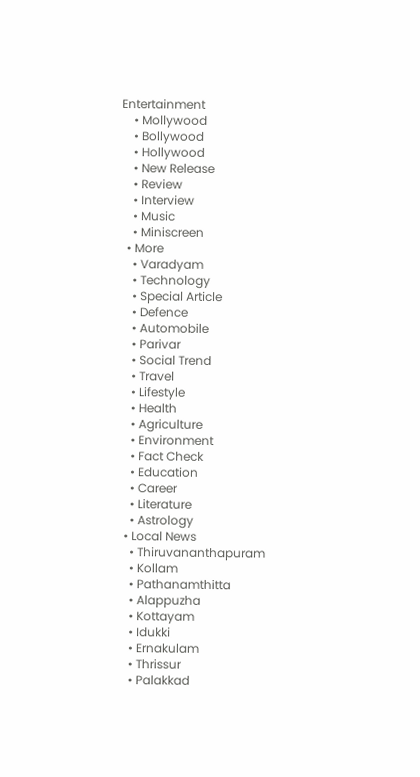Entertainment
    • Mollywood
    • Bollywood
    • Hollywood
    • New Release
    • Review
    • Interview
    • Music
    • Miniscreen
  • More
    • Varadyam
    • Technology
    • Special Article
    • Defence
    • Automobile
    • Parivar
    • Social Trend
    • Travel
    • Lifestyle
    • Health
    • Agriculture
    • Environment
    • Fact Check
    • Education
    • Career
    • Literature
    • Astrology
  • Local News
    • Thiruvananthapuram
    • Kollam
    • Pathanamthitta
    • Alappuzha
    • Kottayam
    • Idukki
    • Ernakulam
    • Thrissur
    • Palakkad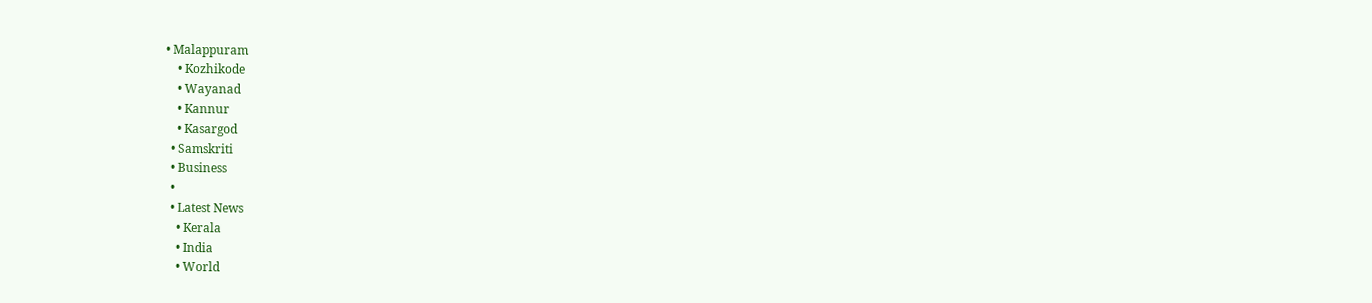• Malappuram
    • Kozhikode
    • Wayanad
    • Kannur
    • Kasargod
  • Samskriti
  • Business
  •
  • Latest News
    • Kerala
    • India
    • World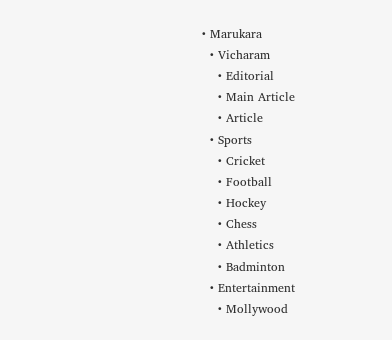• Marukara
  • Vicharam
    • Editorial
    • Main Article
    • Article
  • Sports
    • Cricket
    • Football
    • Hockey
    • Chess
    • Athletics
    • Badminton
  • Entertainment
    • Mollywood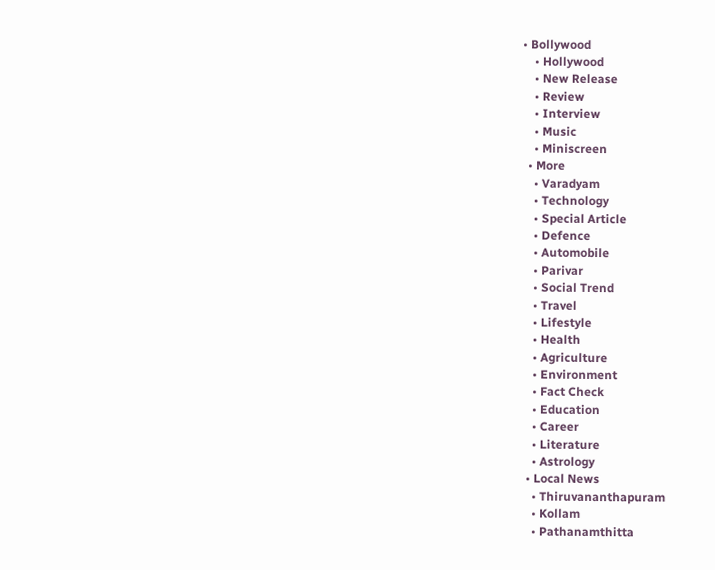• Bollywood
    • Hollywood
    • New Release
    • Review
    • Interview
    • Music
    • Miniscreen
  • More
    • Varadyam
    • Technology
    • Special Article
    • Defence
    • Automobile
    • Parivar
    • Social Trend
    • Travel
    • Lifestyle
    • Health
    • Agriculture
    • Environment
    • Fact Check
    • Education
    • Career
    • Literature
    • Astrology
  • Local News
    • Thiruvananthapuram
    • Kollam
    • Pathanamthitta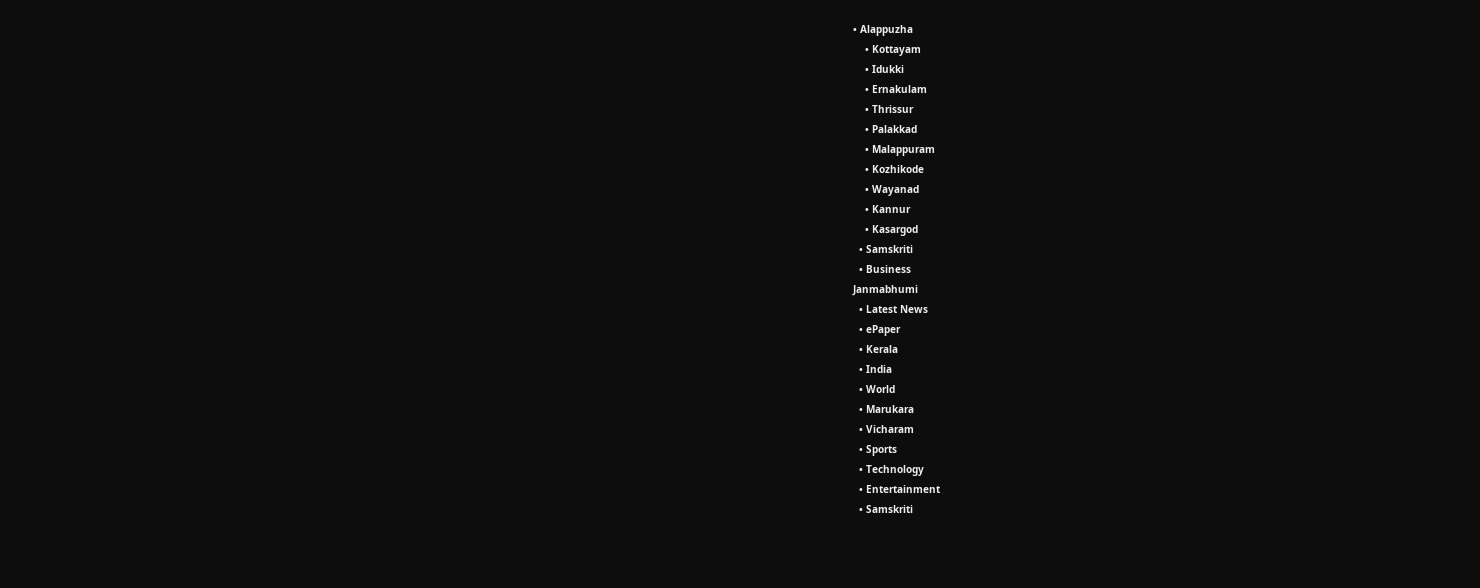• Alappuzha
    • Kottayam
    • Idukki
    • Ernakulam
    • Thrissur
    • Palakkad
    • Malappuram
    • Kozhikode
    • Wayanad
    • Kannur
    • Kasargod
  • Samskriti
  • Business
Janmabhumi
  • Latest News
  • ePaper
  • Kerala
  • India
  • World
  • Marukara
  • Vicharam
  • Sports
  • Technology
  • Entertainment
  • Samskriti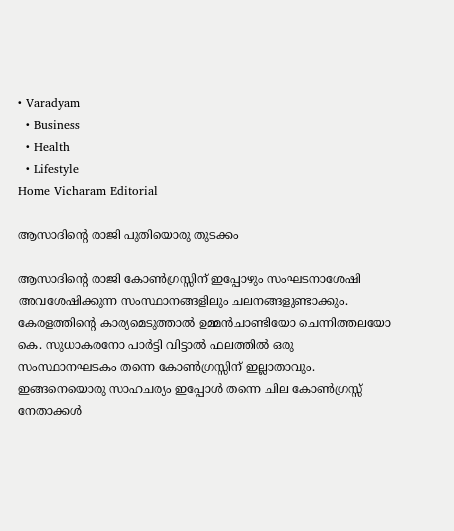• Varadyam
  • Business
  • Health
  • Lifestyle
Home Vicharam Editorial

ആസാദിന്റെ രാജി പുതിയൊരു തുടക്കം

ആസാദിന്റെ രാജി കോണ്‍ഗ്രസ്സിന് ഇപ്പോഴും സംഘടനാശേഷി അവശേഷിക്കുന്ന സംസ്ഥാനങ്ങളിലും ചലനങ്ങളുണ്ടാക്കും. കേരളത്തിന്റെ കാര്യമെടുത്താല്‍ ഉമ്മന്‍ചാണ്ടിയോ ചെന്നിത്തലയോ കെ. സുധാകരനോ പാര്‍ട്ടി വിട്ടാല്‍ ഫലത്തില്‍ ഒരു സംസ്ഥാനഘടകം തന്നെ കോണ്‍ഗ്രസ്സിന് ഇല്ലാതാവും. ഇങ്ങനെയൊരു സാഹചര്യം ഇപ്പോള്‍ തന്നെ ചില കോണ്‍ഗ്രസ്സ് നേതാക്കള്‍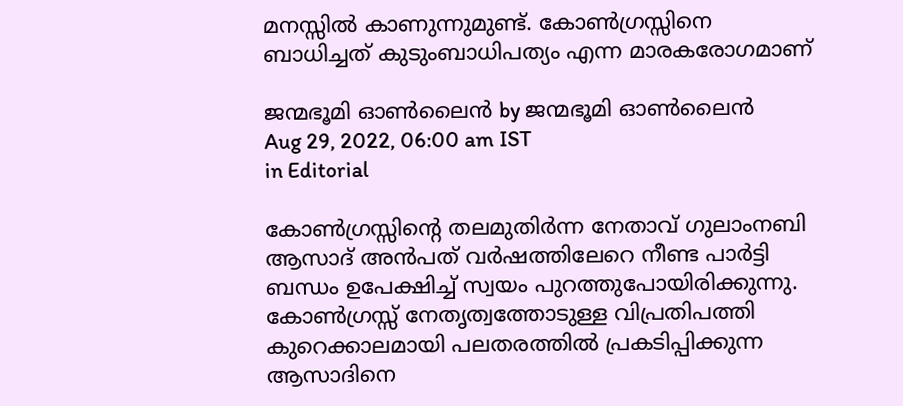മനസ്സില്‍ കാണുന്നുമുണ്ട്. കോണ്‍ഗ്രസ്സിനെ ബാധിച്ചത് കുടുംബാധിപത്യം എന്ന മാരകരോഗമാണ്‌

ജന്മഭൂമി ഓണ്‍ലൈന്‍ by ജന്മഭൂമി ഓണ്‍ലൈന്‍
Aug 29, 2022, 06:00 am IST
in Editorial

കോണ്‍ഗ്രസ്സിന്റെ തലമുതിര്‍ന്ന നേതാവ് ഗുലാംനബി ആസാദ് അന്‍പത് വര്‍ഷത്തിലേറെ നീണ്ട പാര്‍ട്ടി ബന്ധം ഉപേക്ഷിച്ച് സ്വയം പുറത്തുപോയിരിക്കുന്നു. കോണ്‍ഗ്രസ്സ് നേതൃത്വത്തോടുള്ള വിപ്രതിപത്തി കുറെക്കാലമായി പലതരത്തില്‍ പ്രകടിപ്പിക്കുന്ന ആസാദിനെ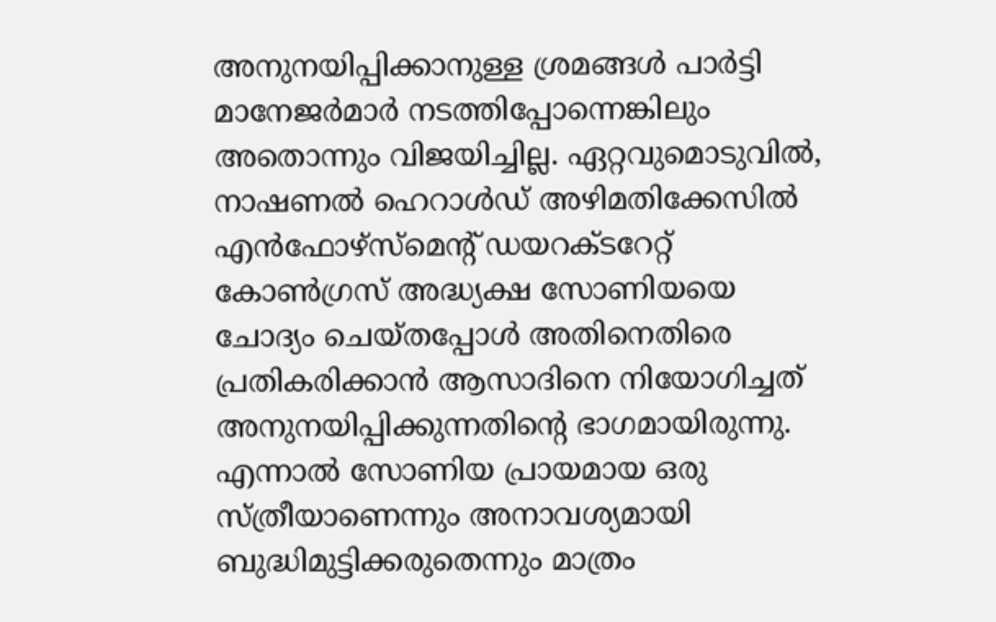അനുനയിപ്പിക്കാനുള്ള ശ്രമങ്ങള്‍ പാര്‍ട്ടി മാനേജര്‍മാര്‍ നടത്തിപ്പോന്നെങ്കിലും അതൊന്നും വിജയിച്ചില്ല. ഏറ്റവുമൊടുവില്‍, നാഷണല്‍ ഹെറാള്‍ഡ് അഴിമതിക്കേസില്‍ എന്‍ഫോഴ്‌സ്‌മെന്റ് ഡയറക്ടറേറ്റ് കോണ്‍ഗ്രസ് അദ്ധ്യക്ഷ സോണിയയെ ചോദ്യം ചെയ്തപ്പോള്‍ അതിനെതിരെ പ്രതികരിക്കാന്‍ ആസാദിനെ നിയോഗിച്ചത് അനുനയിപ്പിക്കുന്നതിന്റെ ഭാഗമായിരുന്നു. എന്നാല്‍ സോണിയ പ്രായമായ ഒരു സ്ത്രീയാണെന്നും അനാവശ്യമായി ബുദ്ധിമുട്ടിക്കരുതെന്നും മാത്രം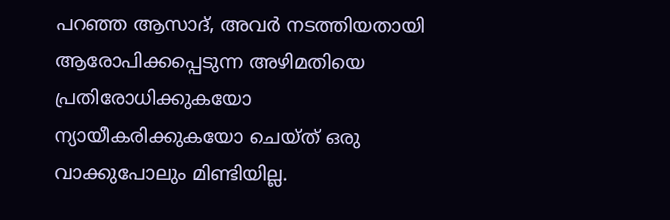പറഞ്ഞ ആസാദ്, അവര്‍ നടത്തിയതായി ആരോപിക്കപ്പെടുന്ന അഴിമതിയെ പ്രതിരോധിക്കുകയോ ന്യായീകരിക്കുകയോ ചെയ്ത് ഒരു വാക്കുപോലും മിണ്ടിയില്ല.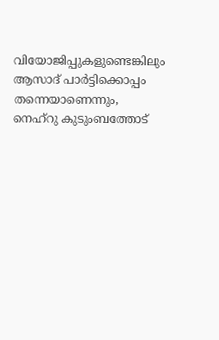വിയോജിപ്പുകളുണ്ടെങ്കിലും ആസാദ് പാര്‍ട്ടിക്കൊപ്പം തന്നെയാണെന്നും, നെഹ്‌റു കുടുംബത്തോട്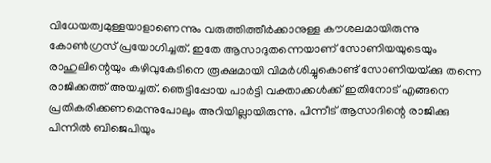വിധേയത്വമുള്ളയാളാണെന്നും വരുത്തിത്തീര്‍ക്കാനുള്ള കൗശലമായിരുന്നു കോണ്‍ഗ്രസ് പ്രയോഗിച്ചത്. ഇതേ ആസാദുതന്നെയാണ് സോണിയയുടെയും രാഹുലിന്റെയും കഴിവുകേടിനെ രൂക്ഷമായി വിമര്‍ശിച്ചുകൊണ്ട് സോണിയയ്‌ക്കു തന്നെ രാജിക്കത്ത് അയച്ചത്. ഞെട്ടിപ്പോയ പാര്‍ട്ടി വക്താക്കള്‍ക്ക് ഇതിനോട് എങ്ങനെ പ്രതികരിക്കണമെന്നുപോലും അറിയില്ലായിരുന്നു. പിന്നീട് ആസാദിന്റെ രാജിക്കു പിന്നില്‍ ബിജെപിയും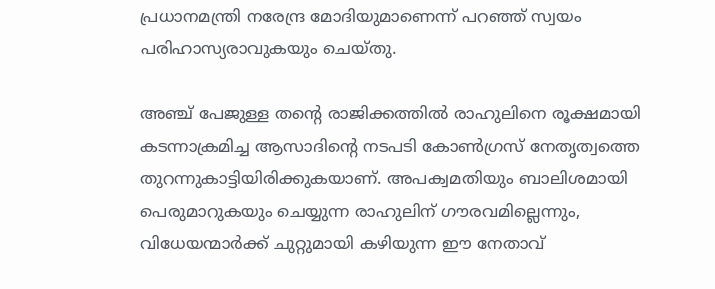പ്രധാനമന്ത്രി നരേന്ദ്ര മോദിയുമാണെന്ന് പറഞ്ഞ് സ്വയം പരിഹാസ്യരാവുകയും ചെയ്തു.

അഞ്ച് പേജുള്ള തന്റെ രാജിക്കത്തില്‍ രാഹുലിനെ രൂക്ഷമായി കടന്നാക്രമിച്ച ആസാദിന്റെ നടപടി കോണ്‍ഗ്രസ് നേതൃത്വത്തെ തുറന്നുകാട്ടിയിരിക്കുകയാണ്. അപക്വമതിയും ബാലിശമായി പെരുമാറുകയും ചെയ്യുന്ന രാഹുലിന് ഗൗരവമില്ലെന്നും, വിധേയന്മാര്‍ക്ക് ചുറ്റുമായി കഴിയുന്ന ഈ നേതാവ്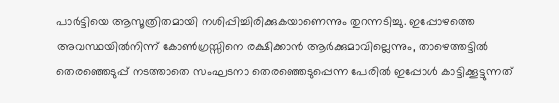പാര്‍ട്ടിയെ ആസൂത്രിതമായി നശിപ്പിച്ചിരിക്കുകയാണെന്നും തുറന്നടിച്ചു. ഇപ്പോഴത്തെ അവസ്ഥയില്‍നിന്ന് കോണ്‍ഗ്രസ്സിനെ രക്ഷിക്കാന്‍ ആര്‍ക്കുമാവില്ലെന്നും, താഴെത്തട്ടില്‍ തെരഞ്ഞെടുപ്പ് നടത്താതെ സംഘടനാ തെരഞ്ഞെടുപ്പെന്ന പേരില്‍ ഇപ്പോള്‍ കാട്ടിക്കൂട്ടുന്നത്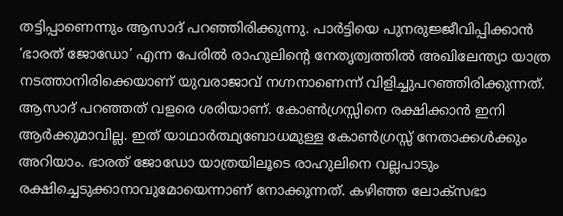തട്ടിപ്പാണെന്നും ആസാദ് പറഞ്ഞിരിക്കുന്നു. പാര്‍ട്ടിയെ പുനരുജ്ജീവിപ്പിക്കാന്‍ ‘ഭാരത് ജോഡോ’ എന്ന പേരില്‍ രാഹുലിന്റെ നേതൃത്വത്തില്‍ അഖിലേന്ത്യാ യാത്ര നടത്താനിരിക്കെയാണ് യുവരാജാവ് നഗ്നനാണെന്ന് വിളിച്ചുപറഞ്ഞിരിക്കുന്നത്. ആസാദ് പറഞ്ഞത് വളരെ ശരിയാണ്. കോണ്‍ഗ്രസ്സിനെ രക്ഷിക്കാന്‍ ഇനി ആര്‍ക്കുമാവില്ല. ഇത് യാഥാര്‍ത്ഥ്യബോധമുള്ള കോണ്‍ഗ്രസ്സ് നേതാക്കള്‍ക്കും അറിയാം. ഭാരത് ജോഡോ യാത്രയിലൂടെ രാഹുലിനെ വല്ലപാടും രക്ഷിച്ചെടുക്കാനാവുമോയെന്നാണ് നോക്കുന്നത്. കഴിഞ്ഞ ലോക്‌സഭാ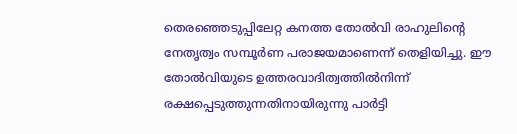തെരഞ്ഞെടുപ്പിലേറ്റ കനത്ത തോല്‍വി രാഹുലിന്റെ നേതൃത്വം സമ്പൂര്‍ണ പരാജയമാണെന്ന് തെളിയിച്ചു. ഈ തോല്‍വിയുടെ ഉത്തരവാദിത്വത്തില്‍നിന്ന് രക്ഷപ്പെടുത്തുന്നതിനായിരുന്നു പാര്‍ട്ടി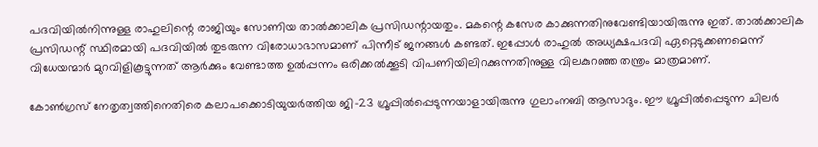പദവിയില്‍നിന്നുള്ള രാഹുലിന്റെ രാജിയും സോണിയ താല്‍ക്കാലിക പ്രസിഡന്റായതും. മകന്റെ കസേര കാക്കുന്നതിനുവേണ്ടിയായിരുന്നു ഇത്. താല്‍ക്കാലിക പ്രസിഡന്റ് സ്ഥിരമായി പദവിയില്‍ തുടരുന്ന വിരോധാഭാസമാണ് പിന്നീട് ജനങ്ങള്‍ കണ്ടത്. ഇപ്പോള്‍ രാഹുല്‍ അധ്യക്ഷപദവി ഏറ്റെടുക്കണമെന്ന് വിധേയന്മാര്‍ മുറവിളികൂട്ടുന്നത് ആര്‍ക്കും വേണ്ടാത്ത ഉല്‍പ്പന്നം ഒരിക്കല്‍ക്കൂടി വിപണിയിലിറക്കുന്നതിനുള്ള വിലകുറഞ്ഞ തന്ത്രം മാത്രമാണ്.

കോണ്‍ഗ്രസ് നേതൃത്വത്തിനെതിരെ കലാപക്കൊടിയുയര്‍ത്തിയ ജി-23 ഗ്രൂപ്പില്‍പ്പെടുന്നയാളായിരുന്നു ഗുലാംനബി ആസാദും. ഈ ഗ്രൂപ്പില്‍പ്പെടുന്ന ചിലര്‍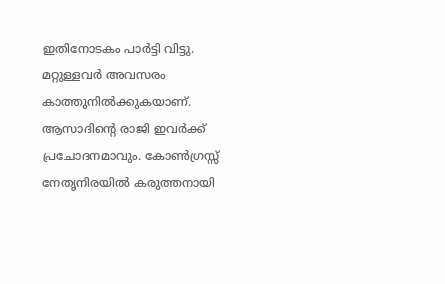ഇതിനോടകം പാര്‍ട്ടി വിട്ടു. മറ്റുള്ളവര്‍ അവസരം കാത്തുനില്‍ക്കുകയാണ്. ആസാദിന്റെ രാജി ഇവര്‍ക്ക് പ്രചോദനമാവും. കോണ്‍ഗ്രസ്സ് നേതൃനിരയില്‍ കരുത്തനായി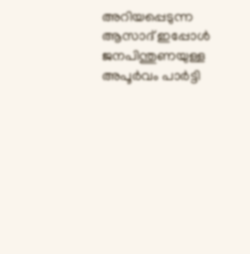അറിയപ്പെടുന്ന ആസാദ് ഇപ്പോള്‍ ജനപിന്തുണയുള്ള അപൂര്‍വം പാര്‍ട്ടി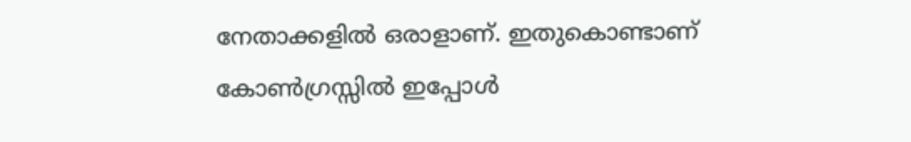നേതാക്കളില്‍ ഒരാളാണ്. ഇതുകൊണ്ടാണ് കോണ്‍ഗ്രസ്സില്‍ ഇപ്പോള്‍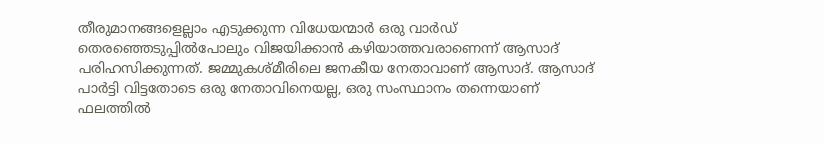തീരുമാനങ്ങളെല്ലാം എടുക്കുന്ന വിധേയന്മാര്‍ ഒരു വാര്‍ഡ് തെരഞ്ഞെടുപ്പില്‍പോലും വിജയിക്കാന്‍ കഴിയാത്തവരാണെന്ന് ആസാദ് പരിഹസിക്കുന്നത്. ജമ്മുകശ്മീരിലെ ജനകീയ നേതാവാണ് ആസാദ്. ആസാദ് പാര്‍ട്ടി വിട്ടതോടെ ഒരു നേതാവിനെയല്ല, ഒരു സംസ്ഥാനം തന്നെയാണ് ഫലത്തില്‍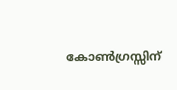കോണ്‍ഗ്രസ്സിന്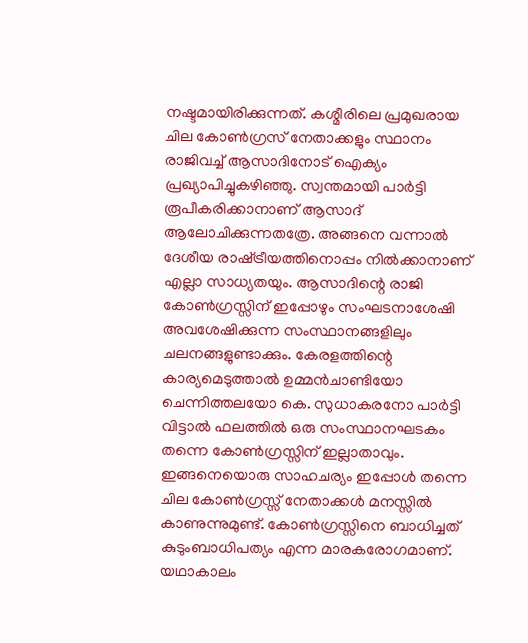നഷ്ടമായിരിക്കുന്നത്. കശ്മീരിലെ പ്രമുഖരായ ചില കോണ്‍ഗ്രസ് നേതാക്കളും സ്ഥാനം രാജിവച്ച് ആസാദിനോട് ഐക്യം പ്രഖ്യാപിച്ചുകഴിഞ്ഞു. സ്വന്തമായി പാര്‍ട്ടി രൂപീകരിക്കാനാണ് ആസാദ് ആലോചിക്കുന്നതത്രേ. അങ്ങനെ വന്നാല്‍ ദേശീയ രാഷ്‌ട്രീയത്തിനൊപ്പം നില്‍ക്കാനാണ് എല്ലാ സാധ്യതയും. ആസാദിന്റെ രാജി കോണ്‍ഗ്രസ്സിന് ഇപ്പോഴും സംഘടനാശേഷി അവശേഷിക്കുന്ന സംസ്ഥാനങ്ങളിലും ചലനങ്ങളുണ്ടാക്കും. കേരളത്തിന്റെ കാര്യമെടുത്താല്‍ ഉമ്മന്‍ചാണ്ടിയോ ചെന്നിത്തലയോ കെ. സുധാകരനോ പാര്‍ട്ടി വിട്ടാല്‍ ഫലത്തില്‍ ഒരു സംസ്ഥാനഘടകം തന്നെ കോണ്‍ഗ്രസ്സിന് ഇല്ലാതാവും. ഇങ്ങനെയൊരു സാഹചര്യം ഇപ്പോള്‍ തന്നെ ചില കോണ്‍ഗ്രസ്സ് നേതാക്കള്‍ മനസ്സില്‍ കാണുന്നുമുണ്ട്. കോണ്‍ഗ്രസ്സിനെ ബാധിച്ചത് കുടുംബാധിപത്യം എന്ന മാരകരോഗമാണ്. യഥാകാലം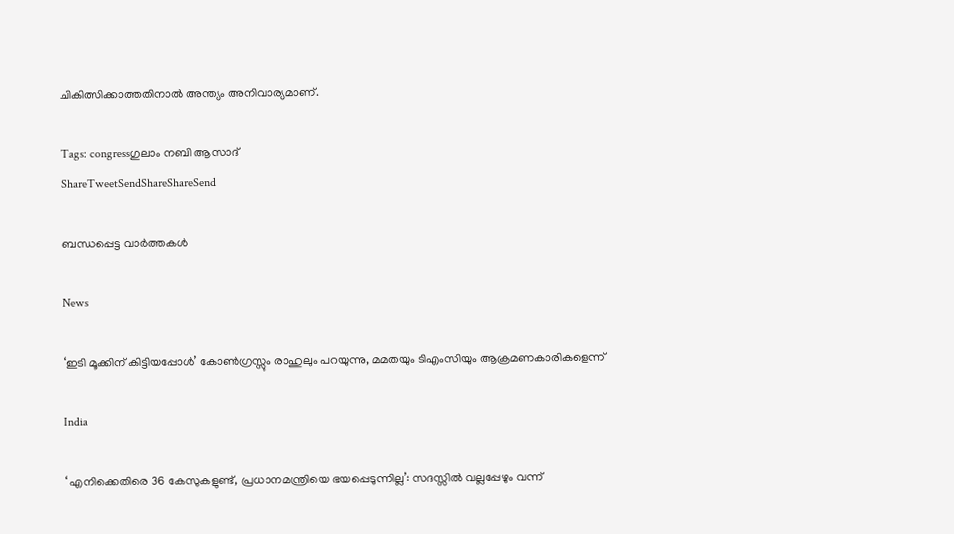ചികിത്സിക്കാത്തതിനാല്‍ അന്ത്യം അനിവാര്യമാണ്.

Tags: congressഗുലാം നബി ആസാദ്
ShareTweetSendShareShareSend

ബന്ധപ്പെട്ട വാര്‍ത്തകള്‍

News

‘ഇടി മൂക്കിന് കിട്ടിയപ്പോൾ’ കോൺഗ്രസ്സും രാഹുലും പറയുന്നു, മമതയും ടിഎംസിയും ആക്രമണകാരികളെന്ന്

India

‘ എനിക്കെതിരെ 36 കേസുകളുണ്ട്, പ്രധാനമന്ത്രിയെ ഭയപ്പെടുന്നില്ല’: സദസ്സിൽ വല്ലപ്പേഴും വന്ന്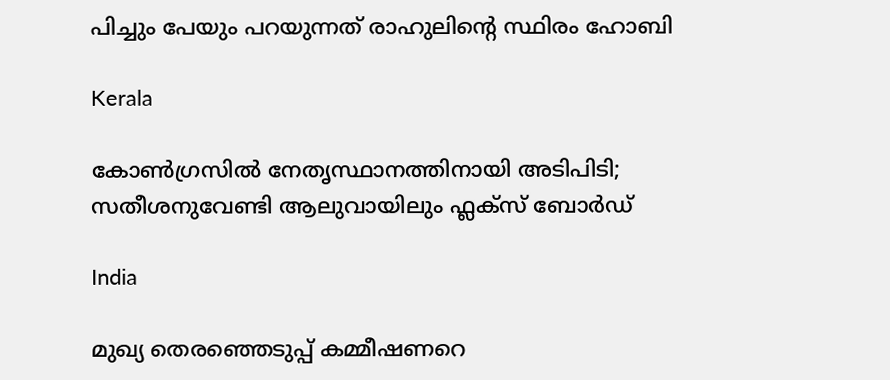പിച്ചും പേയും പറയുന്നത് രാഹുലിന്റെ സ്ഥിരം ഹോബി

Kerala

കോണ്‍ഗ്രസില്‍ നേതൃസ്ഥാനത്തിനായി അടിപിടി; സതീശനുവേണ്ടി ആലുവായിലും ഫ്ലക്സ് ബോര്‍ഡ്

India

മുഖ്യ തെരഞ്ഞെടുപ്പ് കമ്മീഷണറെ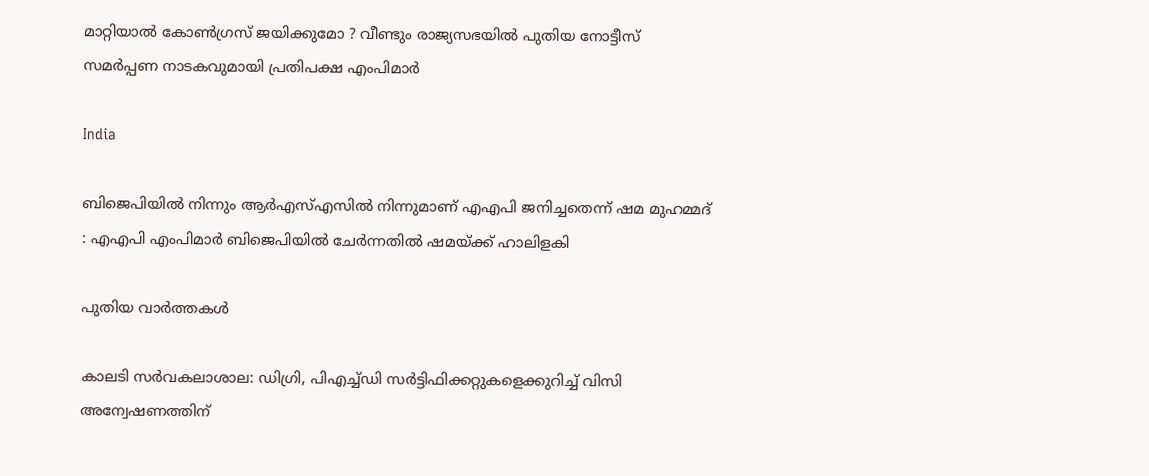മാറ്റിയാൽ കോൺഗ്രസ് ജയിക്കുമോ ? വീണ്ടും രാജ്യസഭയിൽ പുതിയ നോട്ടീസ് സമർപ്പണ നാടകവുമായി പ്രതിപക്ഷ എംപിമാർ

India

ബിജെപിയിൽ നിന്നും ആർഎസ്എസിൽ നിന്നുമാണ് എഎപി ജനിച്ചതെന്ന് ഷമ മുഹമ്മദ് : എഎപി എംപിമാർ ബിജെപിയിൽ ചേർന്നതിൽ ഷമയ്‌ക്ക് ഹാലിളകി

പുതിയ വാര്‍ത്തകള്‍

കാലടി സര്‍വകലാശാല: ഡിഗ്രി, പിഎച്ച്ഡി സര്‍ട്ടിഫിക്കറ്റുകളെക്കുറിച്ച് വിസി അന്വേഷണത്തിന്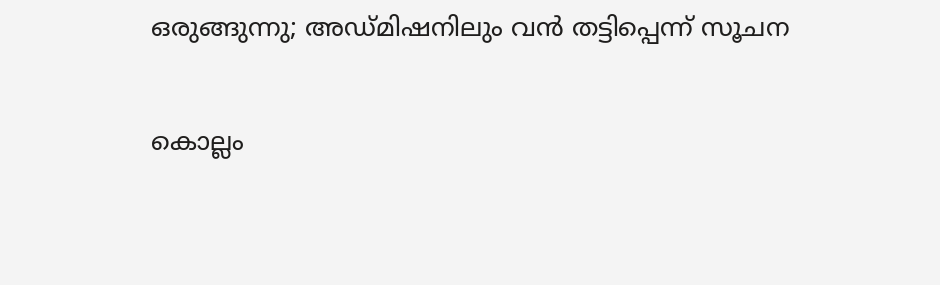ഒരുങ്ങുന്നു; അഡ്മിഷനിലും വന്‍ തട്ടിപ്പെന്ന് സൂചന

കൊല്ലം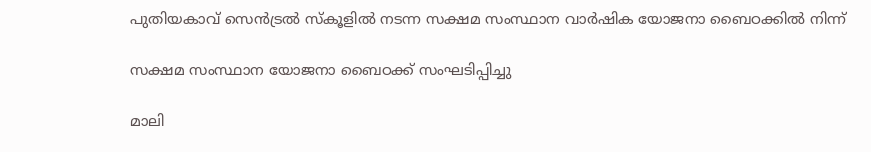പുതിയകാവ് സെന്‍ട്രല്‍ സ്‌കൂളില്‍ നടന്ന സക്ഷമ സംസ്ഥാന വാര്‍ഷിക യോജനാ ബൈഠക്കില്‍ നിന്ന്‌

സക്ഷമ സംസ്ഥാന യോജനാ ബൈഠക്ക് സംഘടിപ്പിച്ചു

മാലി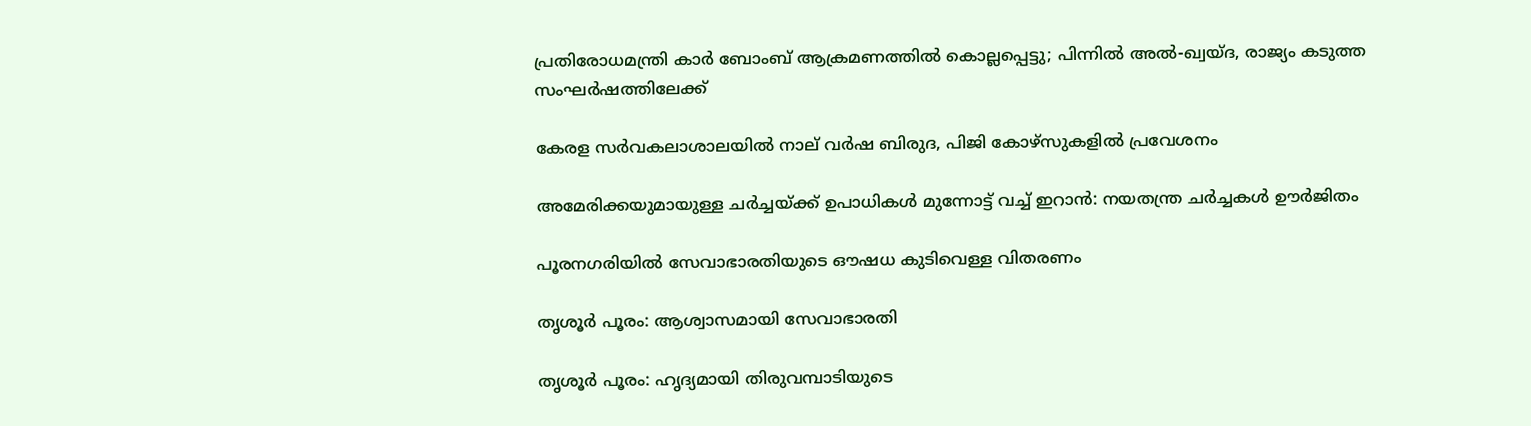പ്രതിരോധമന്ത്രി കാർ ബോംബ് ആക്രമണത്തിൽ കൊല്ലപ്പെട്ടു; പിന്നിൽ അൽ-ഖ്വയ്ദ, രാജ്യം കടുത്ത സംഘർഷത്തിലേക്ക്

കേരള സര്‍വകലാശാലയില്‍ നാല് വര്‍ഷ ബിരുദ, പിജി കോഴ്‌സുകളില്‍ പ്രവേശനം

അമേരിക്കയുമായുള്ള ചർച്ചയ്‌ക്ക് ഉപാധികൾ മുന്നോട്ട് വച്ച് ഇറാൻ: നയതന്ത്ര ചർച്ചകൾ ഊർജിതം

പൂരനഗരിയില്‍ സേവാഭാരതിയുടെ ഔഷധ കുടിവെള്ള വിതരണം

തൃശൂര്‍ പൂരം: ആശ്വാസമായി സേവാഭാരതി

തൃശൂര്‍ പൂരം: ഹൃദ്യമായി തിരുവമ്പാടിയുടെ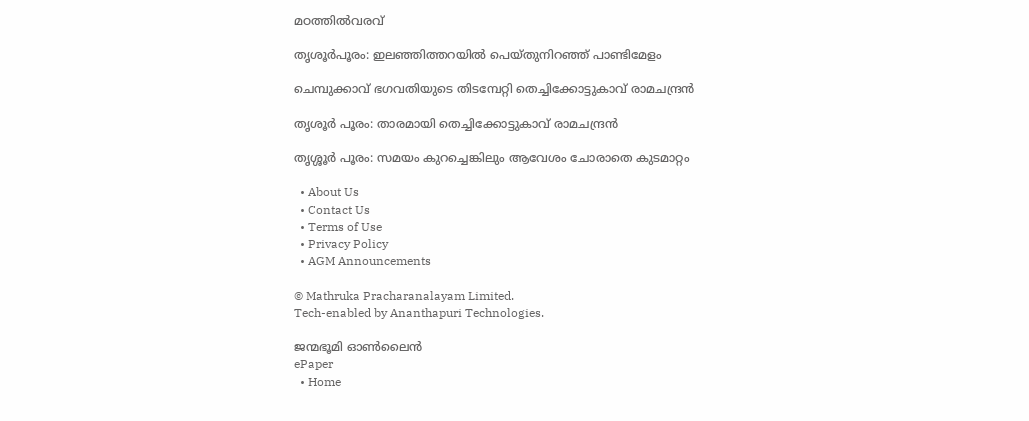മഠത്തില്‍വരവ്

തൃശൂര്‍പൂരം: ഇലഞ്ഞിത്തറയില്‍ പെയ്തുനിറഞ്ഞ് പാണ്ടിമേളം

ചെമ്പുക്കാവ് ഭഗവതിയുടെ തിടമ്പേറ്റി തെച്ചിക്കോട്ടുകാവ് രാമചന്ദ്രന്‍

തൃശൂര്‍ പൂരം: താരമായി തെച്ചിക്കോട്ടുകാവ് രാമചന്ദ്രന്‍

തൃശ്ശൂര്‍ പൂരം: സമയം കുറച്ചെങ്കിലും ആവേശം ചോരാതെ കുടമാറ്റം

  • About Us
  • Contact Us
  • Terms of Use
  • Privacy Policy
  • AGM Announcements

© Mathruka Pracharanalayam Limited.
Tech-enabled by Ananthapuri Technologies.

ജന്മഭൂമി ഓണ്‍ലൈന്‍
ePaper
  • Home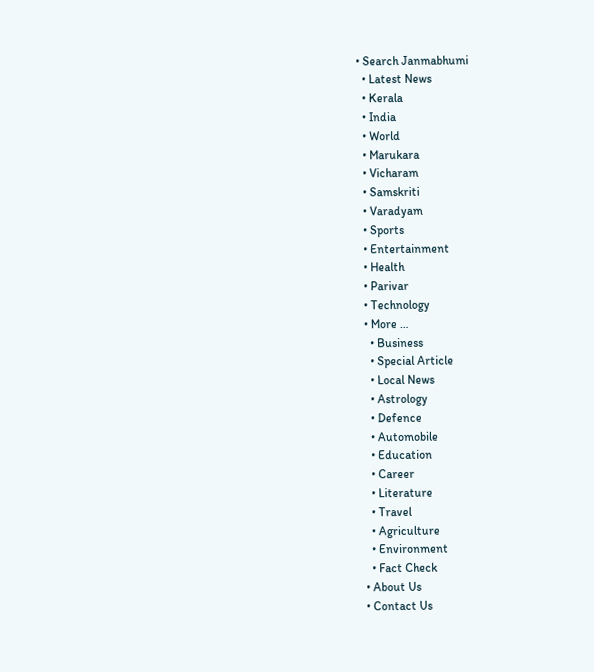• Search Janmabhumi
  • Latest News
  • Kerala
  • India
  • World
  • Marukara
  • Vicharam
  • Samskriti
  • Varadyam
  • Sports
  • Entertainment
  • Health
  • Parivar
  • Technology
  • More …
    • Business
    • Special Article
    • Local News
    • Astrology
    • Defence
    • Automobile
    • Education
    • Career
    • Literature
    • Travel
    • Agriculture
    • Environment
    • Fact Check
  • About Us
  • Contact Us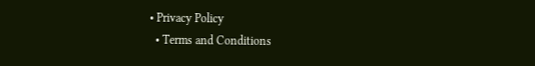• Privacy Policy
  • Terms and Conditions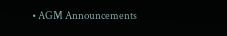• AGM Announcements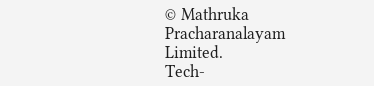© Mathruka Pracharanalayam Limited.
Tech-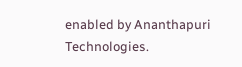enabled by Ananthapuri Technologies.